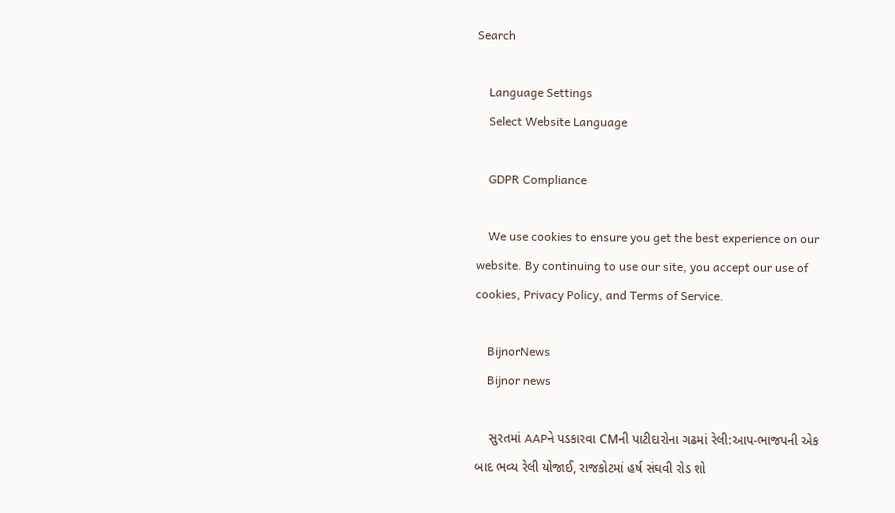Search

    Language Settings
    Select Website Language

    GDPR Compliance

    We use cookies to ensure you get the best experience on our website. By continuing to use our site, you accept our use of cookies, Privacy Policy, and Terms of Service.

    BijnorNews
    Bijnor news

    સુરતમાં AAPને પડકારવા CMની પાટીદારોના ગઢમાં રેલી:આપ-ભાજપની એક બાદ ભવ્ય રેલી યોજાઈ, રાજકોટમાં હર્ષ સંઘવી રોડ શો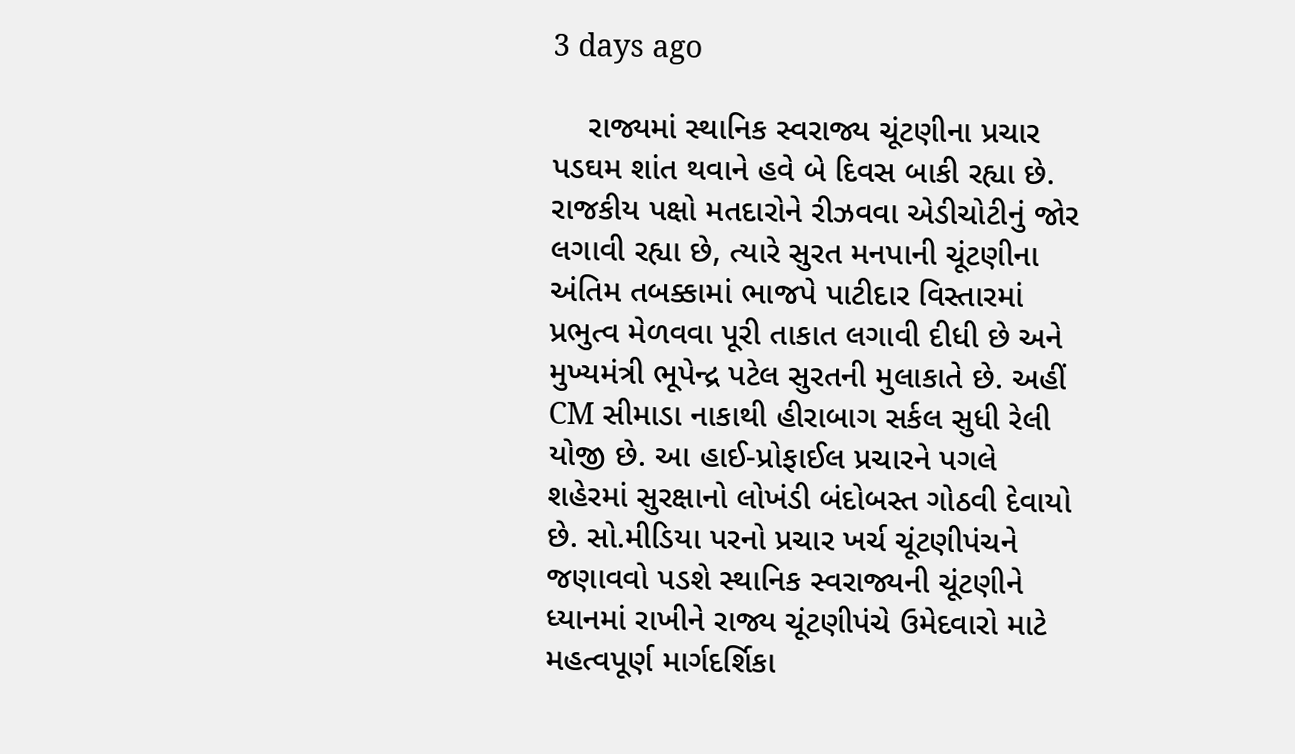3 days ago

    રાજ્યમાં સ્થાનિક સ્વરાજ્ય ચૂંટણીના પ્રચાર પડઘમ શાંત થવાને હવે બે દિવસ બાકી રહ્યા છે. રાજકીય પક્ષો મતદારોને રીઝવવા એડીચોટીનું જોર લગાવી રહ્યા છે, ત્યારે સુરત મનપાની ચૂંટણીના અંતિમ તબક્કામાં ભાજપે પાટીદાર વિસ્તારમાં પ્રભુત્વ મેળવવા પૂરી તાકાત લગાવી દીધી છે અને મુખ્યમંત્રી ભૂપેન્દ્ર પટેલ સુરતની મુલાકાતે છે. અહીં CM સીમાડા નાકાથી હીરાબાગ સર્કલ સુધી રેલી યોજી છે. આ હાઈ-પ્રોફાઈલ પ્રચારને પગલે શહેરમાં સુરક્ષાનો લોખંડી બંદોબસ્ત ગોઠવી દેવાયો છે. સો.મીડિયા પરનો પ્રચાર ખર્ચ ચૂંટણીપંચને જણાવવો પડશે સ્થાનિક સ્વરાજ્યની ચૂંટણીને ધ્યાનમાં રાખીને રાજ્ય ચૂંટણીપંચે ઉમેદવારો માટે મહત્વપૂર્ણ માર્ગદર્શિકા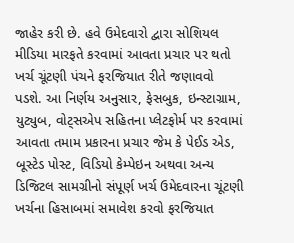જાહેર કરી છે. હવે ઉમેદવારો દ્વારા સોશિયલ મીડિયા મારફતે કરવામાં આવતા પ્રચાર પર થતો ખર્ચ ચૂંટણી પંચને ફરજિયાત રીતે જણાવવો પડશે. આ નિર્ણય અનુસાર, ફેસબુક, ઇન્સ્ટાગ્રામ, યુટ્યુબ, વોટ્સએપ સહિતના પ્લેટફોર્મ પર કરવામાં આવતા તમામ પ્રકારના પ્રચાર જેમ કે પેઈડ એડ, બૂસ્ટેડ પોસ્ટ, વિડિયો કેમ્પેઇન અથવા અન્ય ડિજિટલ સામગ્રીનો સંપૂર્ણ ખર્ચ ઉમેદવારના ચૂંટણી ખર્ચના હિસાબમાં સમાવેશ કરવો ફરજિયાત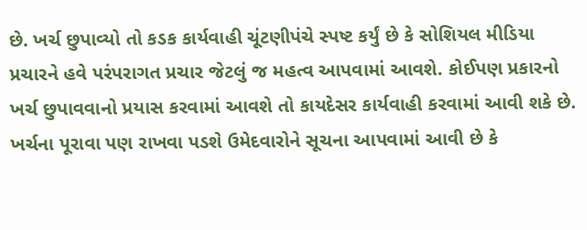છે. ખર્ચ છુપાવ્યો તો કડક કાર્યવાહી ચૂંટણીપંચે સ્પષ્ટ કર્યું છે કે સોશિયલ મીડિયા પ્રચારને હવે પરંપરાગત પ્રચાર જેટલું જ મહત્વ આપવામાં આવશે. કોઈપણ પ્રકારનો ખર્ચ છુપાવવાનો પ્રયાસ કરવામાં આવશે તો કાયદેસર કાર્યવાહી કરવામાં આવી શકે છે. ખર્ચના પૂરાવા પણ રાખવા પડશે ઉમેદવારોને સૂચના આપવામાં આવી છે કે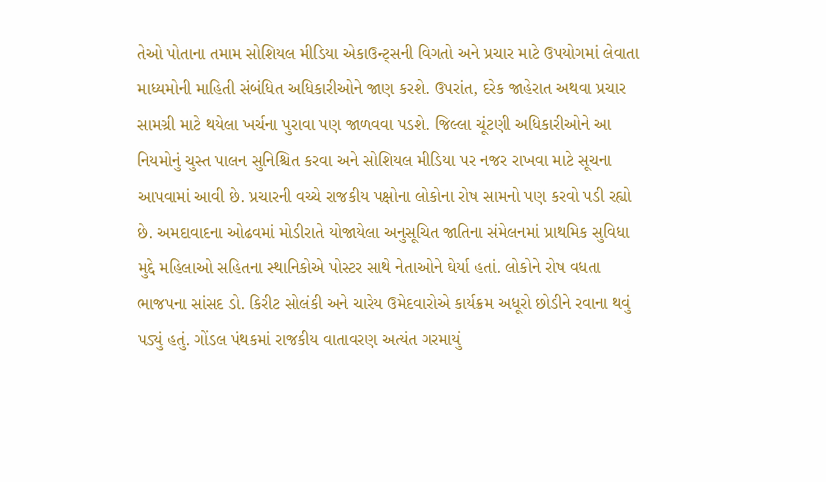તેઓ પોતાના તમામ સોશિયલ મીડિયા એકાઉન્ટ્સની વિગતો અને પ્રચાર માટે ઉપયોગમાં લેવાતા માધ્યમોની માહિતી સંબંધિત અધિકારીઓને જાણ કરશે. ઉપરાંત, દરેક જાહેરાત અથવા પ્રચાર સામગ્રી માટે થયેલા ખર્ચના પુરાવા પણ જાળવવા પડશે. જિલ્લા ચૂંટણી અધિકારીઓને આ નિયમોનું ચુસ્ત પાલન સુનિશ્ચિત કરવા અને સોશિયલ મીડિયા પર નજર રાખવા માટે સૂચના આપવામાં આવી છે. પ્રચારની વચ્ચે રાજકીય પક્ષોના લોકોના રોષ સામનો પણ કરવો પડી રહ્યો છે. અમદાવાદના ઓઢવમાં મોડીરાતે યોજાયેલા અનુસૂચિત જાતિના સંમેલનમાં પ્રાથમિક સુવિધા મુદ્દે મહિલાઓ સહિતના સ્થાનિકોએ પોસ્ટર સાથે નેતાઓને ઘેર્યા હતાં. લોકોને રોષ વધતા ભાજપના સાંસદ ડો. કિરીટ સોલંકી અને ચારેય ઉમેદવારોએ કાર્યક્રમ અધૂરો છોડીને રવાના થવું પડ્યું હતું. ગોંડલ પંથકમાં રાજકીય વાતાવરણ અત્યંત ગરમાયું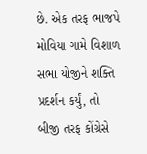છે. એક તરફ ભાજપે મોવિયા ગામે વિશાળ સભા યોજીને શક્તિ પ્રદર્શન કર્યું, તો બીજી તરફ કોંગ્રેસે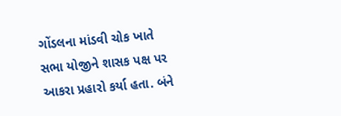ગોંડલના માંડવી ચોક ખાતે સભા યોજીને શાસક પક્ષ પર આકરા પ્રહારો કર્યા હતા. બંને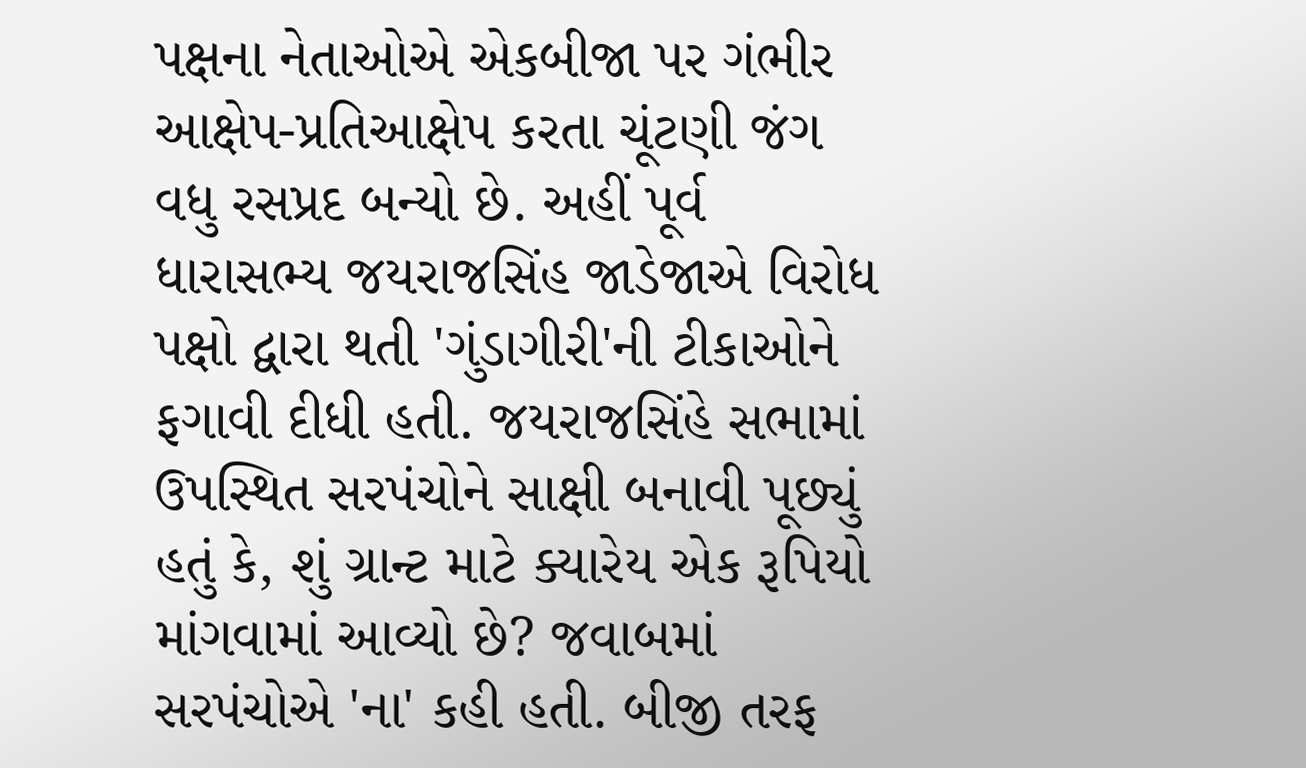પક્ષના નેતાઓએ એકબીજા પર ગંભીર આક્ષેપ-પ્રતિઆક્ષેપ કરતા ચૂંટણી જંગ વધુ રસપ્રદ બન્યો છે. અહીં પૂર્વ ધારાસભ્ય જયરાજસિંહ જાડેજાએ વિરોધ પક્ષો દ્વારા થતી 'ગુંડાગીરી'ની ટીકાઓને ફગાવી દીધી હતી. જયરાજસિંહે સભામાં ઉપસ્થિત સરપંચોને સાક્ષી બનાવી પૂછ્યું હતું કે, શું ગ્રાન્ટ માટે ક્યારેય એક રૂપિયો માંગવામાં આવ્યો છે? જવાબમાં સરપંચોએ 'ના' કહી હતી. બીજી તરફ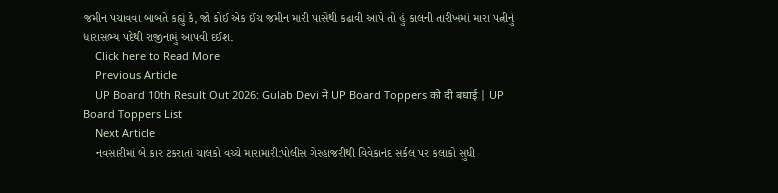જમીન પચાવવા બાબતે કહ્યું કે, જો કોઈ એક ઈંચ જમીન મારી પાસેથી કઢાવી આપે તો હું કાલની તારીખમાં મારા પત્નીનું ધારાસભ્ય પદેથી રાજીનામું આપવી દઈશ.
    Click here to Read More
    Previous Article
    UP Board 10th Result Out 2026: Gulab Devi ने UP Board Toppers को दी बधाई | UP Board Toppers List
    Next Article
    નવસારીમાં બે કાર ટકરાતાં ચાલકો વચ્ચે મારામારી:પોલીસ ગેરહાજરીથી વિવેકાનંદ સર્કલ પર કલાકો સુધી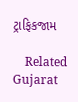ટ્રાફિકજામ

    Related Gujarat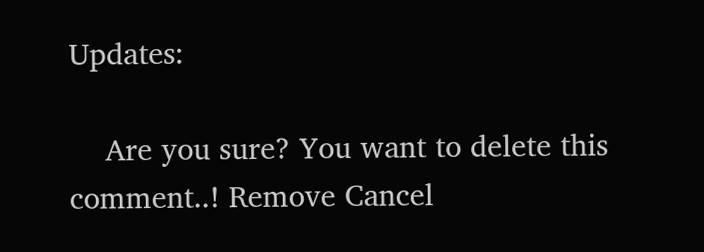Updates:

    Are you sure? You want to delete this comment..! Remove Cancel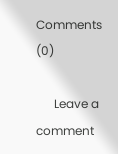Comments (0)

      Leave a comment